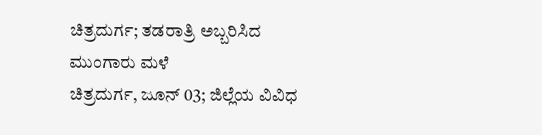ಚಿತ್ರದುರ್ಗ; ತಡರಾತ್ರಿ ಅಬ್ಬರಿಸಿದ ಮುಂಗಾರು ಮಳೆ
ಚಿತ್ರದುರ್ಗ, ಜೂನ್ 03; ಜಿಲ್ಲೆಯ ವಿವಿಧ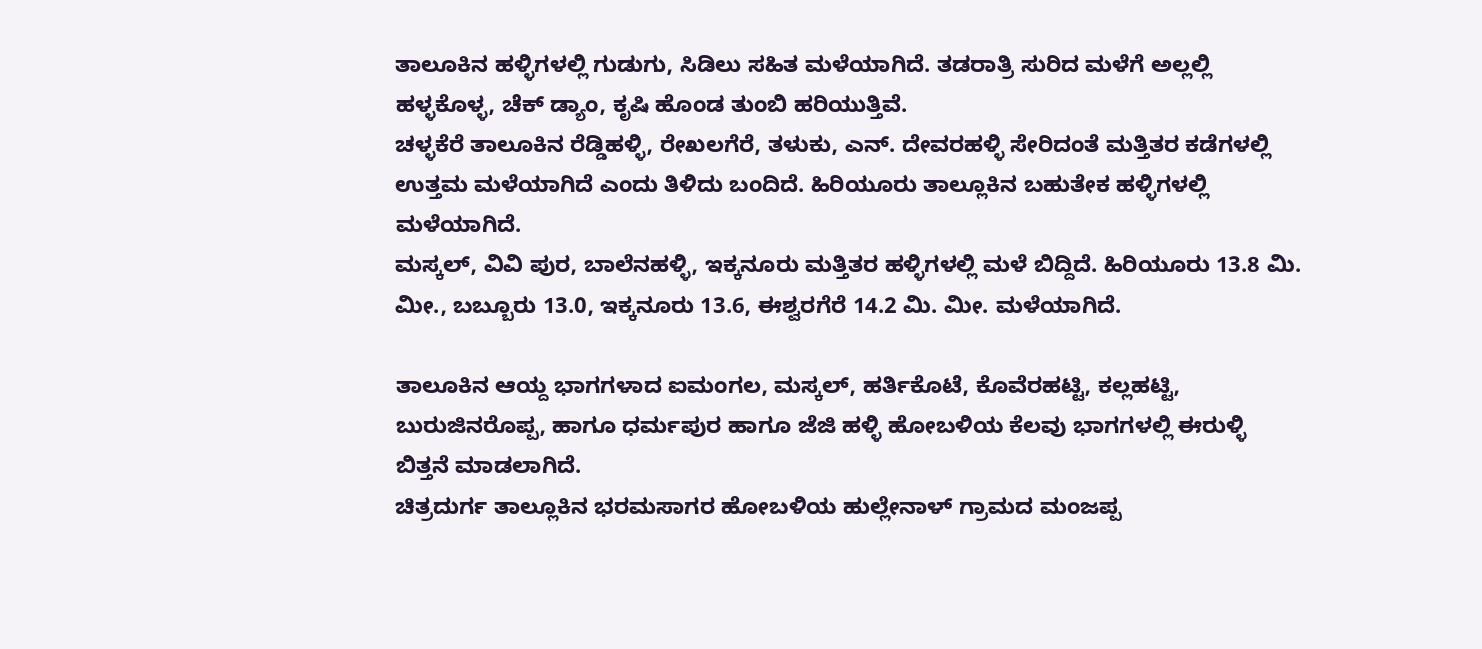ತಾಲೂಕಿನ ಹಳ್ಳಿಗಳಲ್ಲಿ ಗುಡುಗು, ಸಿಡಿಲು ಸಹಿತ ಮಳೆಯಾಗಿದೆ. ತಡರಾತ್ರಿ ಸುರಿದ ಮಳೆಗೆ ಅಲ್ಲಲ್ಲಿ ಹಳ್ಳಕೊಳ್ಳ, ಚೆಕ್ ಡ್ಯಾಂ, ಕೃಷಿ ಹೊಂಡ ತುಂಬಿ ಹರಿಯುತ್ತಿವೆ.
ಚಳ್ಳಕೆರೆ ತಾಲೂಕಿನ ರೆಡ್ಡಿಹಳ್ಳಿ, ರೇಖಲಗೆರೆ, ತಳುಕು, ಎನ್. ದೇವರಹಳ್ಳಿ ಸೇರಿದಂತೆ ಮತ್ತಿತರ ಕಡೆಗಳಲ್ಲಿ ಉತ್ತಮ ಮಳೆಯಾಗಿದೆ ಎಂದು ತಿಳಿದು ಬಂದಿದೆ. ಹಿರಿಯೂರು ತಾಲ್ಲೂಕಿನ ಬಹುತೇಕ ಹಳ್ಳಿಗಳಲ್ಲಿ ಮಳೆಯಾಗಿದೆ.
ಮಸ್ಕಲ್, ವಿವಿ ಪುರ, ಬಾಲೆನಹಳ್ಳಿ, ಇಕ್ಕನೂರು ಮತ್ತಿತರ ಹಳ್ಳಿಗಳಲ್ಲಿ ಮಳೆ ಬಿದ್ದಿದೆ. ಹಿರಿಯೂರು 13.8 ಮಿ. ಮೀ., ಬಬ್ಬೂರು 13.0, ಇಕ್ಕನೂರು 13.6, ಈಶ್ವರಗೆರೆ 14.2 ಮಿ. ಮೀ. ಮಳೆಯಾಗಿದೆ.

ತಾಲೂಕಿನ ಆಯ್ದ ಭಾಗಗಳಾದ ಐಮಂಗಲ, ಮಸ್ಕಲ್, ಹರ್ತಿಕೊಟೆ, ಕೊವೆರಹಟ್ಟಿ, ಕಲ್ಲಹಟ್ಟಿ, ಬುರುಜಿನರೊಪ್ಪ, ಹಾಗೂ ಧರ್ಮಪುರ ಹಾಗೂ ಜೆಜಿ ಹಳ್ಳಿ ಹೋಬಳಿಯ ಕೆಲವು ಭಾಗಗಳಲ್ಲಿ ಈರುಳ್ಳಿ ಬಿತ್ತನೆ ಮಾಡಲಾಗಿದೆ.
ಚಿತ್ರದುರ್ಗ ತಾಲ್ಲೂಕಿನ ಭರಮಸಾಗರ ಹೋಬಳಿಯ ಹುಲ್ಲೇನಾಳ್ ಗ್ರಾಮದ ಮಂಜಪ್ಪ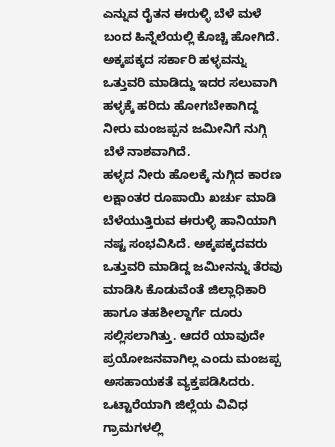ಎನ್ನುವ ರೈತನ ಈರುಳ್ಳಿ ಬೆಳೆ ಮಳೆ ಬಂದ ಹಿನ್ನೆಲೆಯಲ್ಲಿ ಕೊಚ್ಚಿ ಹೋಗಿದೆ. ಅಕ್ಕಪಕ್ಕದ ಸರ್ಕಾರಿ ಹಳ್ಳವನ್ನು ಒತ್ತುವರಿ ಮಾಡಿದ್ದು ಇದರ ಸಲುವಾಗಿ ಹಳ್ಳಕ್ಕೆ ಹರಿದು ಹೋಗಬೇಕಾಗಿದ್ದ ನೀರು ಮಂಜಪ್ಪನ ಜಮೀನಿಗೆ ನುಗ್ಗಿ ಬೆಳೆ ನಾಶವಾಗಿದೆ.
ಹಳ್ಳದ ನೀರು ಹೊಲಕ್ಕೆ ನುಗ್ಗಿದ ಕಾರಣ ಲಕ್ಷಾಂತರ ರೂಪಾಯಿ ಖರ್ಚು ಮಾಡಿ ಬೆಳೆಯುತ್ತಿರುವ ಈರುಳ್ಳಿ ಹಾನಿಯಾಗಿ ನಷ್ಟ ಸಂಭವಿಸಿದೆ. ಅಕ್ಕಪಕ್ಕದವರು ಒತ್ತುವರಿ ಮಾಡಿದ್ದ ಜಮೀನನ್ನು ತೆರವು ಮಾಡಿಸಿ ಕೊಡುವೆಂತೆ ಜಿಲ್ಲಾಧಿಕಾರಿ ಹಾಗೂ ತಹಶೀಲ್ದಾರ್ಗೆ ದೂರು ಸಲ್ಲಿಸಲಾಗಿತ್ತು. ಆದರೆ ಯಾವುದೇ ಪ್ರಯೋಜನವಾಗಿಲ್ಲ ಎಂದು ಮಂಜಪ್ಪ ಅಸಹಾಯಕತೆ ವ್ಯಕ್ತಪಡಿಸಿದರು.
ಒಟ್ಟಾರೆಯಾಗಿ ಜಿಲ್ಲೆಯ ವಿವಿಧ ಗ್ರಾಮಗಳಲ್ಲಿ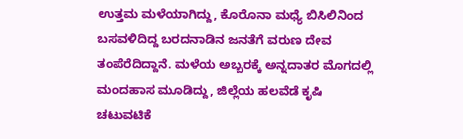ಉತ್ತಮ ಮಳೆಯಾಗಿದ್ದು, ಕೊರೊನಾ ಮಧ್ಯೆ ಬಿಸಿಲಿನಿಂದ ಬಸವಳಿದಿದ್ದ ಬರದನಾಡಿನ ಜನತೆಗೆ ವರುಣ ದೇವ ತಂಪೆರೆದಿದ್ದಾನೆ. ಮಳೆಯ ಅಬ್ಬರಕ್ಕೆ ಅನ್ನದಾತರ ಮೊಗದಲ್ಲಿ ಮಂದಹಾಸ ಮೂಡಿದ್ದು, ಜಿಲ್ಲೆಯ ಹಲವೆಡೆ ಕೃಷಿ ಚಟುವಟಿಕೆ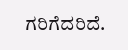ಗರಿಗೆದರಿದೆ.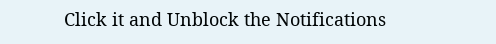Click it and Unblock the Notifications